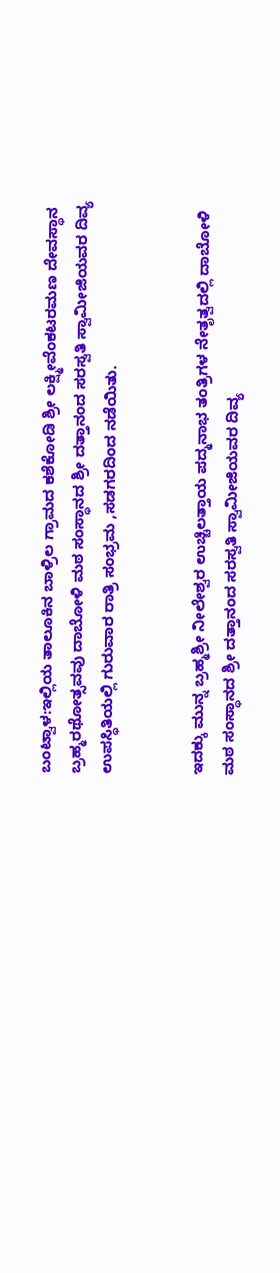ಬಂಟ್ವಾಳ:ಇಲ್ಲಿಯ ತಾಲೂಕಿನ ಬಾಳ್ರಿಲ ಗ್ರಾಮದ ಕಶೆಕೋಡಿ ಶ್ರೀ ಲಕ್ಷ್ಮೀವೆಂಕಟರಮಣ ದೇವಸ್ಥಾನ  ಬ್ರಹ್ಮರಥೋತ್ಸವವು ದಾಬೋಳಿ ಮಠ ಸಂಸ್ಥಾನದ ಶ್ರೀ ದತ್ತಾನಂದ ಸರಸ್ವತಿ ಸ್ವಾಮೀಜಿಯವರ ದಿವ್ಯ ಉಪಸ್ಥಿತಿಯಲ್ಲಿ ಗುರುವಾರ ರಾತ್ರಿ ಸಂಭ್ರಮ ,ಸಡಗರದಿಂದ ನಡೆಯಿತು.


ಇದಕ್ಕು ಮುನ್ನ ಬ್ರಹ್ಮಶ್ರೀ ನೀಲೇಶ್ವರ ಉಚ್ಚಿಲತ್ತಾಯ ಪದ್ಮನಾಭ ತಂತ್ರಿಗಳ ನೇತೃತ್ವದಲ್ಲಿ ದಾಬೋಳಿ ಮಠ ಸಂಸ್ಥಾನದ ಶ್ರೀ ದತ್ತಾನಂದ ಸರಸ್ವತಿ ಸ್ವಾಮೀಜಿಯವರ ದಿವ್ಯ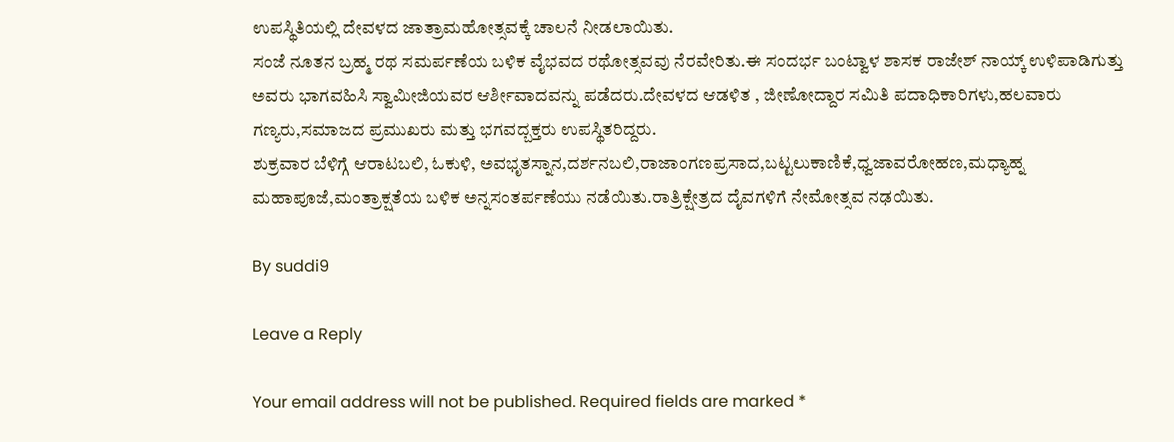ಉಪಸ್ಥಿತಿಯಲ್ಲಿ ದೇವಳದ ಜಾತ್ರಾಮಹೋತ್ಸವಕ್ಕೆ ಚಾಲನೆ ನೀಡಲಾಯಿತು.
ಸಂಜೆ ನೂತನ ಬ್ರಹ್ಮ ರಥ ಸಮರ್ಪಣೆಯ ಬಳಿಕ ವೈಭವದ ರಥೋತ್ಸವವು ನೆರವೇರಿತು.ಈ ಸಂದರ್ಭ ಬಂಟ್ವಾಳ ಶಾಸಕ ರಾಜೇಶ್ ನಾಯ್ಕ್ ಉಳಿಪಾಡಿಗುತ್ತು ಅವರು ಭಾಗವಹಿಸಿ ಸ್ವಾಮೀಜಿಯವರ ಆರ್ಶೀವಾದವನ್ನು ಪಡೆದರು.ದೇವಳದ ಆಡಳಿತ , ಜೀಣೋದ್ದಾರ ಸಮಿತಿ ಪದಾಧಿಕಾರಿಗಳು,ಹಲವಾರು ಗಣ್ಯರು,ಸಮಾಜದ ಪ್ರಮುಖರು ಮತ್ತು ಭಗವದ್ಬಕ್ತರು ಉಪಸ್ಥಿತರಿದ್ದರು.
ಶುಕ್ರವಾರ ಬೆಳಿಗ್ಗೆ ಆರಾಟಬಲಿ, ಓಕುಳಿ, ಅವಭೃತಸ್ನಾನ,ದರ್ಶನಬಲಿ,ರಾಜಾಂಗಣಪ್ರಸಾದ,ಬಟ್ಟಲುಕಾಣಿಕೆ,ಧ್ವಜಾವರೋಹಣ,ಮಧ್ಯಾಹ್ನ ಮಹಾಪೂಜೆ,ಮಂತ್ರಾಕ್ಷತೆಯ ಬಳಿಕ ಅನ್ನಸಂತರ್ಪಣೆಯು ನಡೆಯಿತು.ರಾತ್ರಿ‌ಕ್ಷೇತ್ರದ ದೈವಗಳಿಗೆ ನೇಮೋತ್ಸವ ನಢಯಿತು.

By suddi9

Leave a Reply

Your email address will not be published. Required fields are marked *